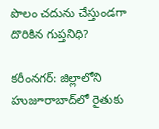పొలం చ‌దును చేస్తుండ‌గా దొరికిన గుప్తనిధి?

కరీంనగర్: జిల్లాలోని హుజూరాబాద్‌లో రైతుకు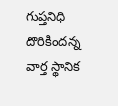గుప్తనిధి దొరికిందన్న వార్త స్థానిక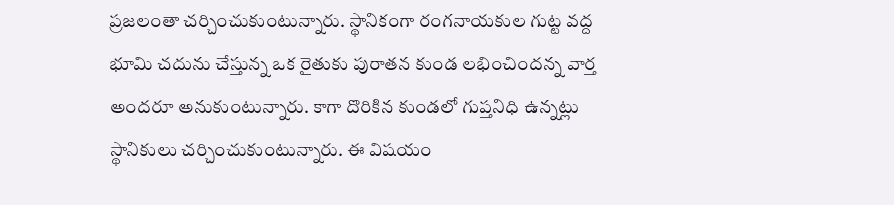ప్ర‌జ‌లంతా చ‌ర్చించుకుంటున్నారు. స్థానికంగా రంగనాయకుల గుట్ట వద్ద భూమి చదును చేస్తున్న ఒక రైతుకు పురాతన కుండ లభించిందన్న వార్త అంద‌రూ అనుకుంటున్నారు. కాగా దొరికిన‌ కుండలో గుప్తనిధి ఉన్నట్లు స్థానికులు చర్చించుకుంటున్నారు. ఈ విషయం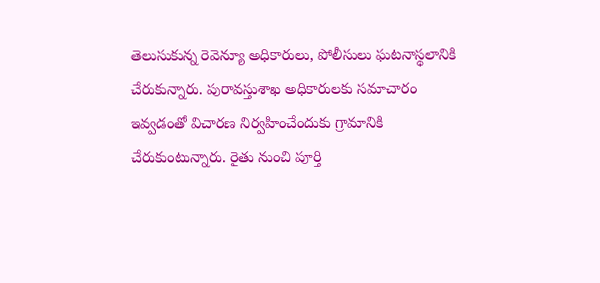తెలుసుకున్న రెవెన్యూ అధికారులు, పోలీసులు ఘటనాస్థలానికి చేరుకున్నారు. పురావస్తుశాఖ అధికారులకు సమాచారం ఇవ్వడంతో విచారణ నిర్వహించేందుకు గ్రామానికి చేరుకుంటున్నారు. రైతు నుంచి పూర్తి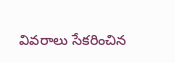వివరాలు సేకరించిన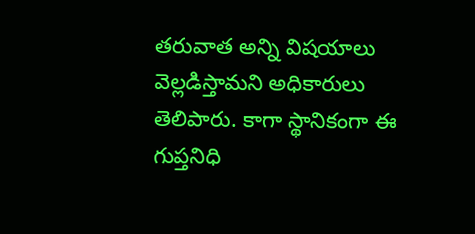తరువాత అన్ని విషయాలు వెల్లడిస్తామని అధికారులు తెలిపారు. కాగా స్థానికంగా ఈ గుప్త‌నిధి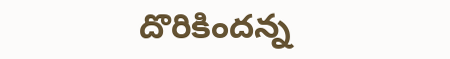దొరికింద‌న్న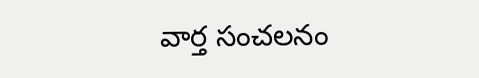వార్త సంచ‌ల‌నం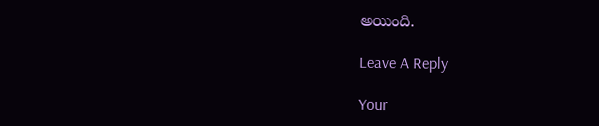అయింది.

Leave A Reply

Your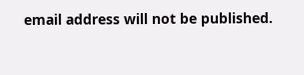email address will not be published.